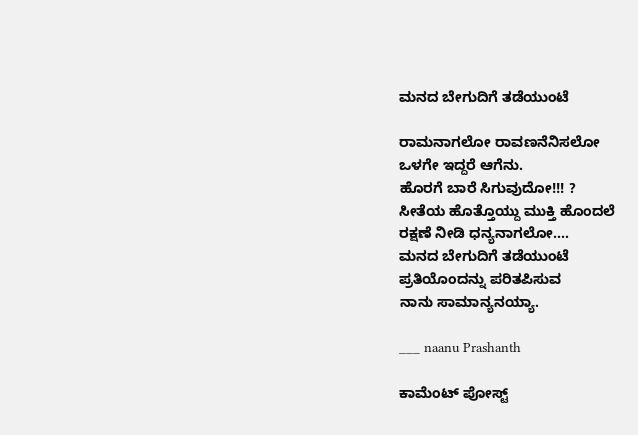ಮನದ ಬೇಗುದಿಗೆ ತಡೆಯುಂಟೆ

ರಾಮನಾಗಲೋ ರಾವಣನೆನಿಸಲೋ
ಒಳಗೇ ಇದ್ದರೆ ಆಗೆನು.
ಹೊರಗೆ ಬಾರೆ ಸಿಗುವುದೋ!!! ?
ಸೀತೆಯ ಹೊತ್ತೊಯ್ದು ಮುಕ್ತಿ ಹೊಂದಲೆ
ರಕ್ಷಣೆ ನೀಡಿ ಧನ್ಯನಾಗಲೋ....
ಮನದ ಬೇಗುದಿಗೆ ತಡೆಯುಂಟೆ
ಪ್ರತಿಯೊಂದನ್ನು ಪರಿತಪಿಸುವ
ನಾನು ಸಾಮಾನ್ಯನಯ್ಯಾ.

___ naanu Prashanth

ಕಾಮೆಂಟ್‌‌ ಪೋಸ್ಟ್‌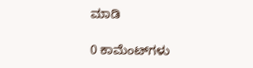ಮಾಡಿ

0 ಕಾಮೆಂಟ್‌ಗಳು